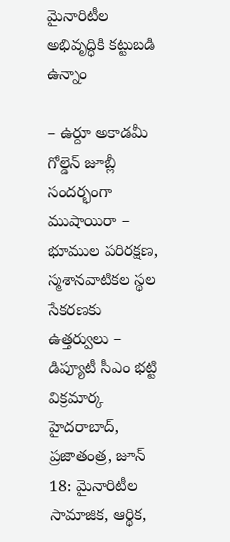మైనారిటీల అభివృద్ధికి కట్టుబడి ఉన్నాం

– ఉర్దూ అకాడమీ గోల్డెన్ జూబ్లీ సందర్భంగా ముషాయిరా – భూముల పరిరక్షణ, స్మశానవాటికల స్థల సేకరణకు ఉత్తర్వులు – డిప్యూటీ సీఎం భట్టి విక్రమార్క హైదరాబాద్, ప్రజాతంత్ర, జూన్ 18: మైనారిటీల సామాజిక, ఆర్థిక,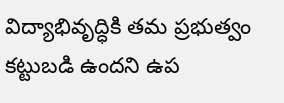విద్యాభివృద్ధికి తమ ప్రభుత్వం కట్టుబడి ఉందని ఉప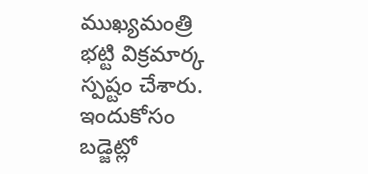ముఖ్యమంత్రి భట్టి విక్రమార్క స్పష్టం చేశారు. ఇందుకోసం బడ్జెట్లో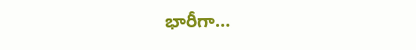భారీగా…